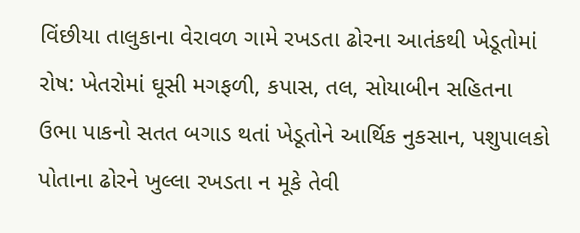વિંછીયા તાલુકાના વેરાવળ ગામે રખડતા ઢોરના આતંકથી ખેડૂતોમાં રોષ: ખેતરોમાં ઘૂસી મગફળી, કપાસ, તલ, સોયાબીન સહિતના ઉભા પાકનો સતત બગાડ થતાં ખેડૂતોને આર્થિક નુકસાન, પશુપાલકો પોતાના ઢોરને ખુલ્લા રખડતા ન મૂકે તેવી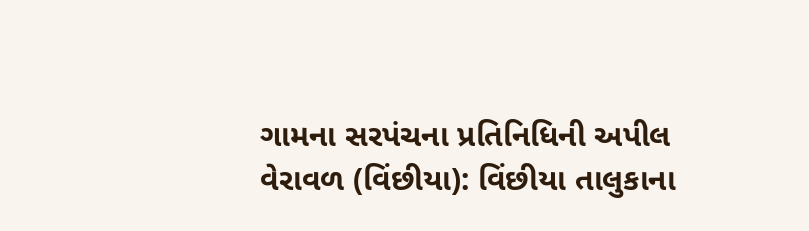ગામના સરપંચના પ્રતિનિધિની અપીલ
વેરાવળ (વિંછીયા): વિંછીયા તાલુકાના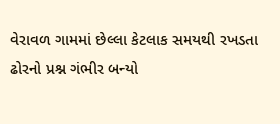વેરાવળ ગામમાં છેલ્લા કેટલાક સમયથી રખડતા ઢોરનો પ્રશ્ન ગંભીર બન્યો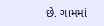છે. ગામમાં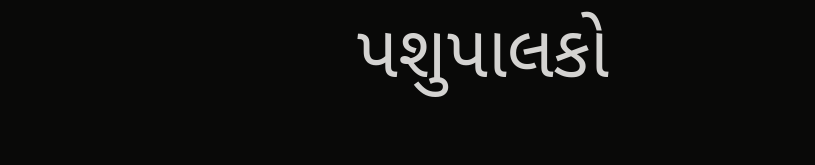પશુપાલકો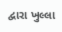દ્વારા ખુલ્લા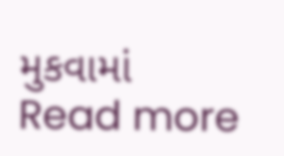મુકવામાં
Read more